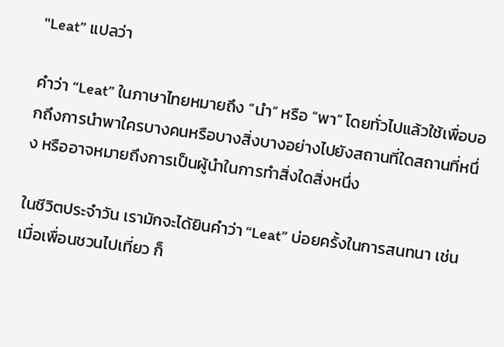"Leat” แปลว่า

คำว่า “Leat” ในภาษาไทยหมายถึง “นำ” หรือ “พา” โดยทั่วไปแล้วใช้เพื่อบอกถึงการนำพาใครบางคนหรือบางสิ่งบางอย่างไปยังสถานที่ใดสถานที่หนึ่ง หรืออาจหมายถึงการเป็นผู้นำในการทำสิ่งใดสิ่งหนึ่ง

ในชีวิตประจำวัน เรามักจะได้ยินคำว่า “Leat” บ่อยครั้งในการสนทนา เช่น เมื่อเพื่อนชวนไปเที่ยว ก็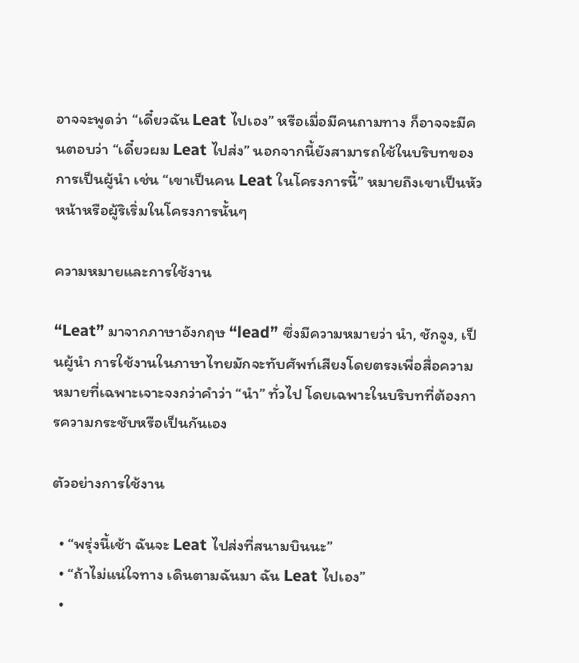อาจจะพูดว่า “เดี๋ยวฉัน Leat ไปเอง” หรือเมื่อมีคนถามทาง ก็อาจจะมีคนตอบว่า “เดี๋ยวผม Leat ไปส่ง” นอกจากนี้ยังสามารถใช้ในบริบทของการเป็นผู้นำ เช่น “เขาเป็นคน Leat ในโครงการนี้” หมายถึงเขาเป็นหัวหน้าหรือผู้ริเริ่มในโครงการนั้นๆ

ความหมายและการใช้งาน

“Leat” มาจากภาษาอังกฤษ “lead” ซึ่งมีความหมายว่า นำ, ชักจูง, เป็นผู้นำ การใช้งานในภาษาไทยมักจะทับศัพท์เสียงโดยตรงเพื่อสื่อความหมายที่เฉพาะเจาะจงกว่าคำว่า “นำ” ทั่วไป โดยเฉพาะในบริบทที่ต้องการความกระชับหรือเป็นกันเอง

ตัวอย่างการใช้งาน

  • “พรุ่งนี้เช้า ฉันจะ Leat ไปส่งที่สนามบินนะ”
  • “ถ้าไม่แน่ใจทาง เดินตามฉันมา ฉัน Leat ไปเอง”
  •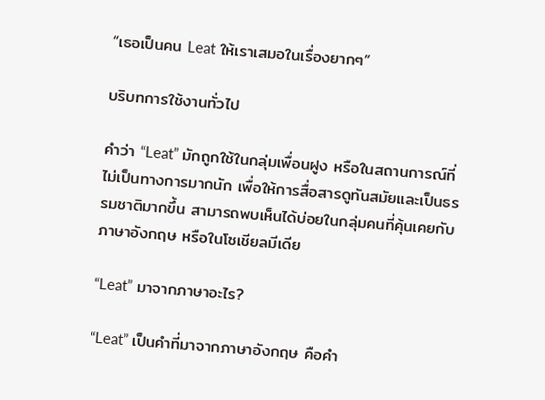“เธอเป็นคน Leat ให้เราเสมอในเรื่องยากๆ”

บริบทการใช้งานทั่วไป

คำว่า “Leat” มักถูกใช้ในกลุ่มเพื่อนฝูง หรือในสถานการณ์ที่ไม่เป็นทางการมากนัก เพื่อให้การสื่อสารดูทันสมัยและเป็นธรรมชาติมากขึ้น สามารถพบเห็นได้บ่อยในกลุ่มคนที่คุ้นเคยกับภาษาอังกฤษ หรือในโซเชียลมีเดีย

“Leat” มาจากภาษาอะไร?

“Leat” เป็นคำที่มาจากภาษาอังกฤษ คือคำ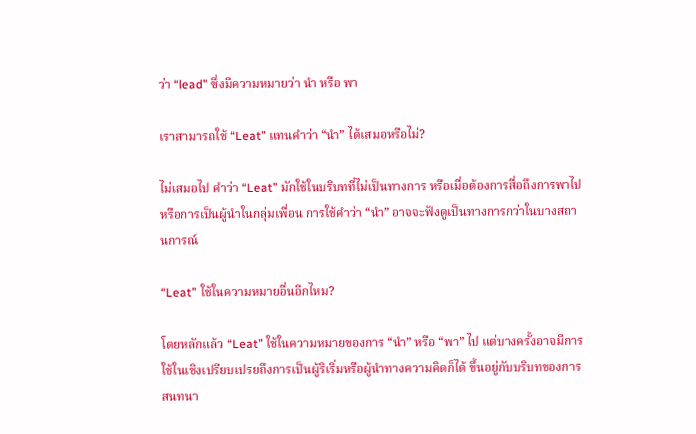ว่า “lead” ซึ่งมีความหมายว่า นำ หรือ พา

เราสามารถใช้ “Leat” แทนคำว่า “นำ” ได้เสมอหรือไม่?

ไม่เสมอไป คำว่า “Leat” มักใช้ในบริบทที่ไม่เป็นทางการ หรือเมื่อต้องการสื่อถึงการพาไป หรือการเป็นผู้นำในกลุ่มเพื่อน การใช้คำว่า “นำ” อาจจะฟังดูเป็นทางการกว่าในบางสถานการณ์

“Leat” ใช้ในความหมายอื่นอีกไหม?

โดยหลักแล้ว “Leat” ใช้ในความหมายของการ “นำ” หรือ “พา” ไป แต่บางครั้งอาจมีการใช้ในเชิงเปรียบเปรยถึงการเป็นผู้ริเริ่มหรือผู้นำทางความคิดก็ได้ ขึ้นอยู่กับบริบทของการสนทนา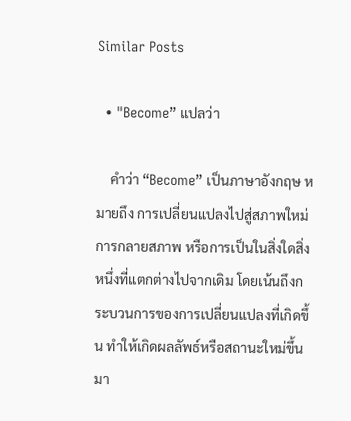Similar Posts

  • "Become” แปลว่า

    คำว่า “Become” เป็นภาษาอังกฤษ หมายถึง การเปลี่ยนแปลงไปสู่สภาพใหม่ การกลายสภาพ หรือการเป็นในสิ่งใดสิ่งหนึ่งที่แตกต่างไปจากเดิม โดยเน้นถึงกระบวนการของการเปลี่ยนแปลงที่เกิดขึ้น ทำให้เกิดผลลัพธ์หรือสถานะใหม่ขึ้นมา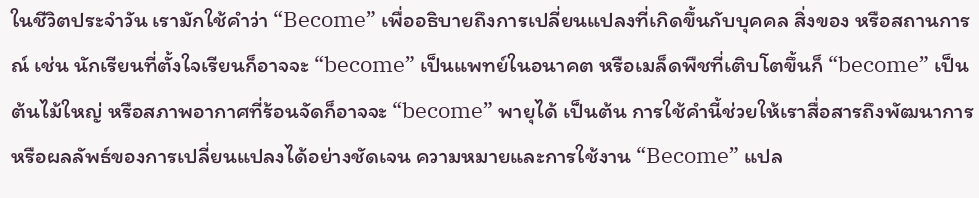ในชีวิตประจำวัน เรามักใช้คำว่า “Become” เพื่ออธิบายถึงการเปลี่ยนแปลงที่เกิดขึ้นกับบุคคล สิ่งของ หรือสถานการณ์ เช่น นักเรียนที่ตั้งใจเรียนก็อาจจะ “become” เป็นแพทย์ในอนาคต หรือเมล็ดพืชที่เติบโตขึ้นก็ “become” เป็นต้นไม้ใหญ่ หรือสภาพอากาศที่ร้อนจัดก็อาจจะ “become” พายุได้ เป็นต้น การใช้คำนี้ช่วยให้เราสื่อสารถึงพัฒนาการหรือผลลัพธ์ของการเปลี่ยนแปลงได้อย่างชัดเจน ความหมายและการใช้งาน “Become” แปล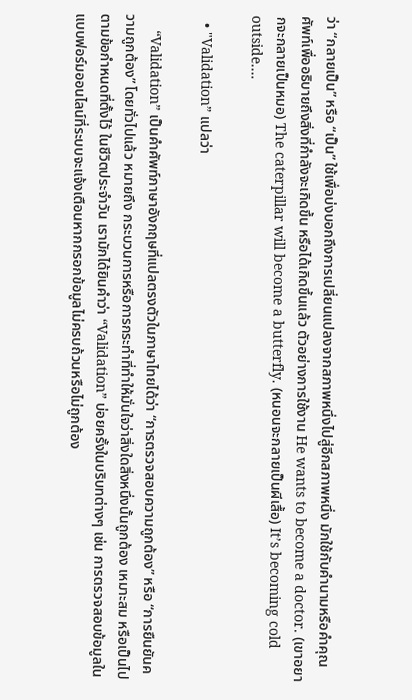ว่า “กลายเป็น” หรือ “เป็น” ใช้เพื่อบ่งบอกถึงการเปลี่ยนแปลงจากสภาพหนึ่งไปสู่อีกสภาพหนึ่ง มักใช้กับคำนามหรือคำคุณศัพท์เพื่ออธิบายถึงสิ่งที่กำลังจะเกิดขึ้น หรือได้เกิดขึ้นแล้ว ตัวอย่างการใช้งาน He wants to become a doctor. (เขาอยากจะกลายเป็นหมอ) The caterpillar will become a butterfly. (หนอนจะกลายเป็นผีเสื้อ) It’s becoming cold outside….

  • "Validation” แปลว่า

    “Validation” เป็นคำศัพท์ภาษาอังกฤษที่แปลตรงตัวในภาษาไทยได้ว่า “การตรวจสอบความถูกต้อง” หรือ “การยืนยันความถูกต้อง” โดยทั่วไปแล้ว หมายถึง กระบวนการหรือการกระทำที่ทำให้มั่นใจว่าสิ่งใดสิ่งหนึ่งนั้นถูกต้อง เหมาะสม หรือเป็นไปตามข้อกำหนดที่ตั้งไว้ ในชีวิตประจำวัน เรามักได้ยินคำว่า “Validation” บ่อยครั้งในบริบทต่างๆ เช่น การตรวจสอบข้อมูลในแบบฟอร์มออนไลน์ที่ระบบจะแจ้งเตือนหากกรอกข้อมูลไม่ครบถ้วนหรือไม่ถูกต้อง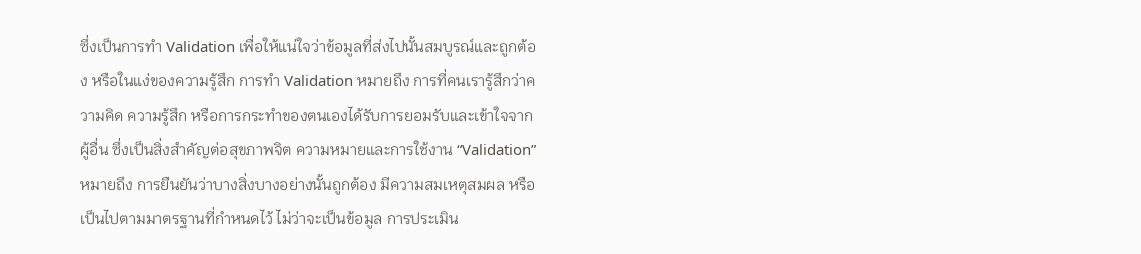ซึ่งเป็นการทำ Validation เพื่อให้แน่ใจว่าข้อมูลที่ส่งไปนั้นสมบูรณ์และถูกต้อง หรือในแง่ของความรู้สึก การทำ Validation หมายถึง การที่คนเรารู้สึกว่าความคิด ความรู้สึก หรือการกระทำของตนเองได้รับการยอมรับและเข้าใจจากผู้อื่น ซึ่งเป็นสิ่งสำคัญต่อสุขภาพจิต ความหมายและการใช้งาน “Validation” หมายถึง การยืนยันว่าบางสิ่งบางอย่างนั้นถูกต้อง มีความสมเหตุสมผล หรือเป็นไปตามมาตรฐานที่กำหนดไว้ ไม่ว่าจะเป็นข้อมูล การประเมิน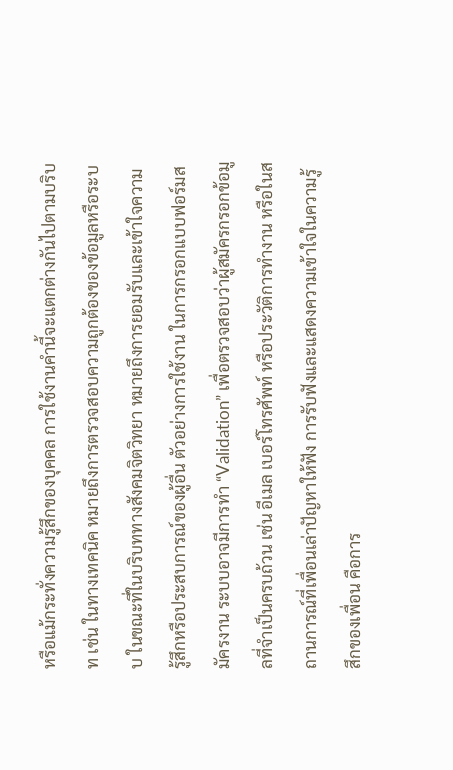หรือแม้กระทั่งความรู้สึกของบุคคล การใช้งานคำนี้จะแตกต่างกันไปตามบริบท เช่น ในทางเทคนิค หมายถึงการตรวจสอบความถูกต้องของข้อมูลหรือระบบ ในขณะที่ในบริบททางสังคมจิตวิทยา หมายถึงการยอมรับและเข้าใจความรู้สึกหรือประสบการณ์ของผู้อื่น ตัวอย่างการใช้งาน ในการกรอกแบบฟอร์มสมัครงาน ระบบอาจมีการทำ “Validation” เพื่อตรวจสอบว่าผู้สมัครกรอกข้อมูลที่จำเป็นครบถ้วน เช่น อีเมล เบอร์โทรศัพท์ หรือประวัติการทำงาน หรือในสถานการณ์ที่เพื่อนเล่าปัญหาให้ฟัง การรับฟังและแสดงความเข้าใจในความรู้สึกของเพื่อน คือการ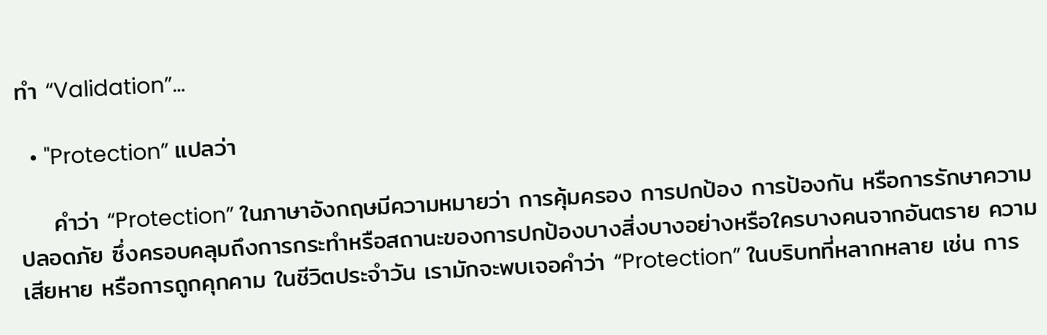ทำ “Validation”…

  • "Protection” แปลว่า

    คำว่า “Protection” ในภาษาอังกฤษมีความหมายว่า การคุ้มครอง การปกป้อง การป้องกัน หรือการรักษาความปลอดภัย ซึ่งครอบคลุมถึงการกระทำหรือสถานะของการปกป้องบางสิ่งบางอย่างหรือใครบางคนจากอันตราย ความเสียหาย หรือการถูกคุกคาม ในชีวิตประจำวัน เรามักจะพบเจอคำว่า “Protection” ในบริบทที่หลากหลาย เช่น การ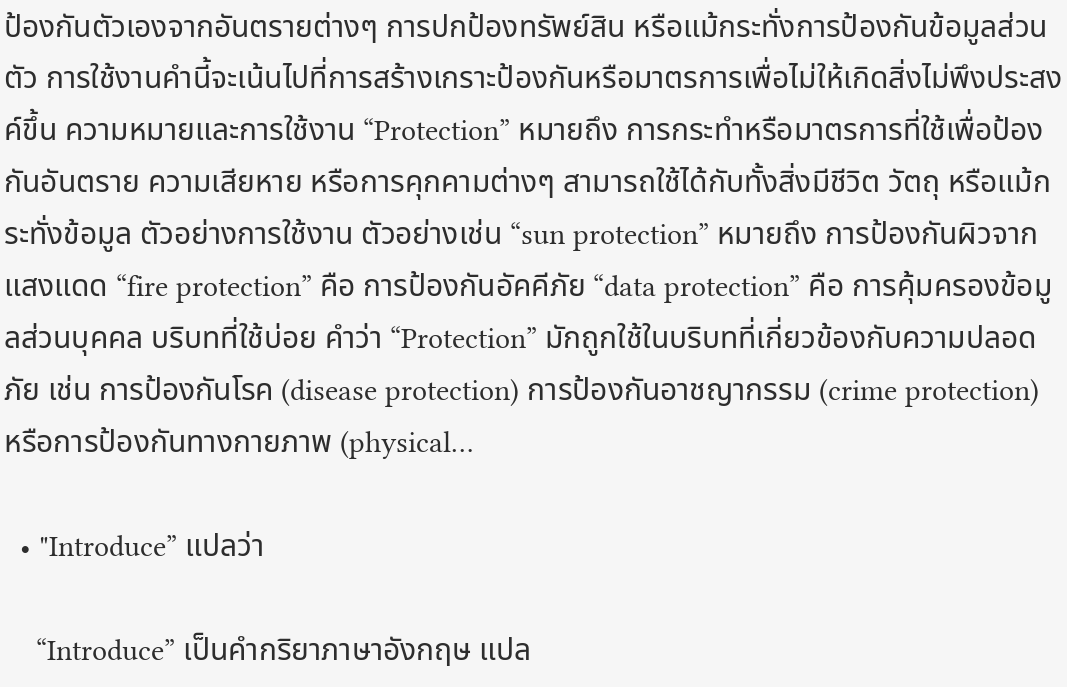ป้องกันตัวเองจากอันตรายต่างๆ การปกป้องทรัพย์สิน หรือแม้กระทั่งการป้องกันข้อมูลส่วนตัว การใช้งานคำนี้จะเน้นไปที่การสร้างเกราะป้องกันหรือมาตรการเพื่อไม่ให้เกิดสิ่งไม่พึงประสงค์ขึ้น ความหมายและการใช้งาน “Protection” หมายถึง การกระทำหรือมาตรการที่ใช้เพื่อป้องกันอันตราย ความเสียหาย หรือการคุกคามต่างๆ สามารถใช้ได้กับทั้งสิ่งมีชีวิต วัตถุ หรือแม้กระทั่งข้อมูล ตัวอย่างการใช้งาน ตัวอย่างเช่น “sun protection” หมายถึง การป้องกันผิวจากแสงแดด “fire protection” คือ การป้องกันอัคคีภัย “data protection” คือ การคุ้มครองข้อมูลส่วนบุคคล บริบทที่ใช้บ่อย คำว่า “Protection” มักถูกใช้ในบริบทที่เกี่ยวข้องกับความปลอดภัย เช่น การป้องกันโรค (disease protection) การป้องกันอาชญากรรม (crime protection) หรือการป้องกันทางกายภาพ (physical…

  • "Introduce” แปลว่า

    “Introduce” เป็นคำกริยาภาษาอังกฤษ แปล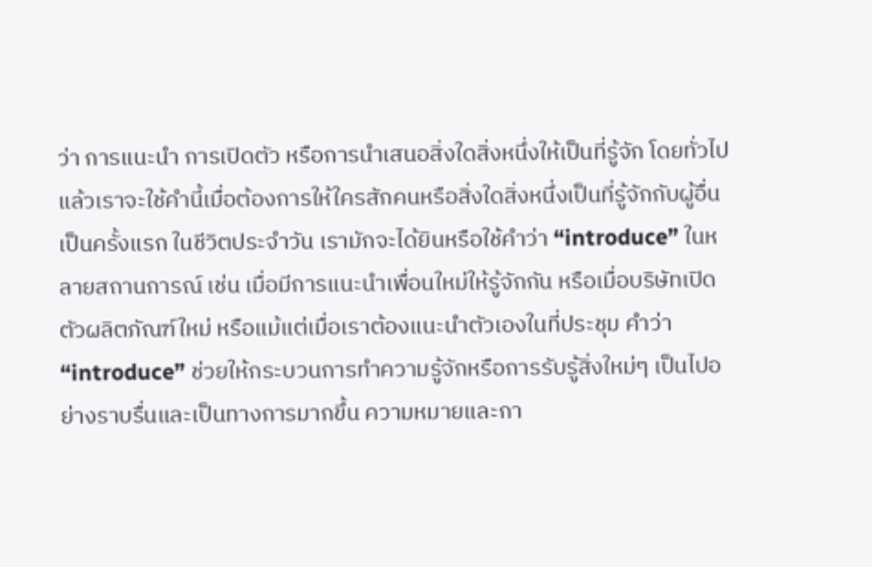ว่า การแนะนำ การเปิดตัว หรือการนำเสนอสิ่งใดสิ่งหนึ่งให้เป็นที่รู้จัก โดยทั่วไปแล้วเราจะใช้คำนี้เมื่อต้องการให้ใครสักคนหรือสิ่งใดสิ่งหนึ่งเป็นที่รู้จักกับผู้อื่นเป็นครั้งแรก ในชีวิตประจำวัน เรามักจะได้ยินหรือใช้คำว่า “introduce” ในหลายสถานการณ์ เช่น เมื่อมีการแนะนำเพื่อนใหม่ให้รู้จักกัน หรือเมื่อบริษัทเปิดตัวผลิตภัณฑ์ใหม่ หรือแม้แต่เมื่อเราต้องแนะนำตัวเองในที่ประชุม คำว่า “introduce” ช่วยให้กระบวนการทำความรู้จักหรือการรับรู้สิ่งใหม่ๆ เป็นไปอย่างราบรื่นและเป็นทางการมากขึ้น ความหมายและกา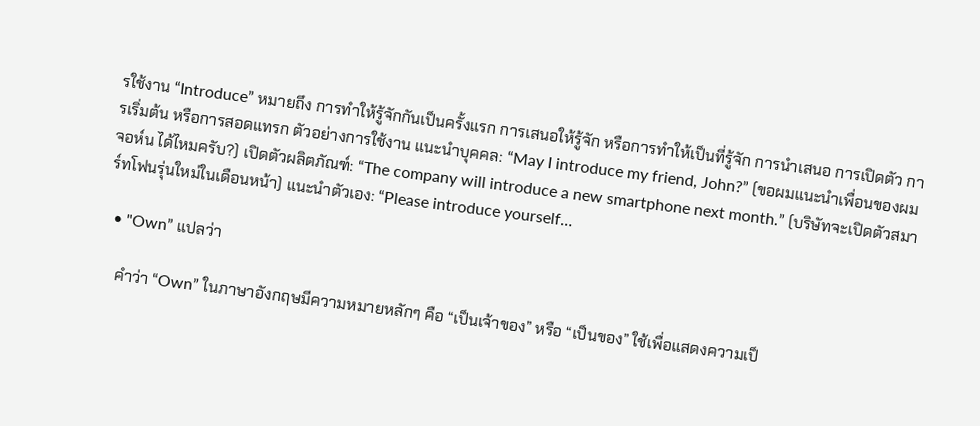รใช้งาน “Introduce” หมายถึง การทำให้รู้จักกันเป็นครั้งแรก การเสนอให้รู้จัก หรือการทำให้เป็นที่รู้จัก การนำเสนอ การเปิดตัว การเริ่มต้น หรือการสอดแทรก ตัวอย่างการใช้งาน แนะนำบุคคล: “May I introduce my friend, John?” (ขอผมแนะนำเพื่อนของผม จอห์น ได้ไหมครับ?) เปิดตัวผลิตภัณฑ์: “The company will introduce a new smartphone next month.” (บริษัทจะเปิดตัวสมาร์ทโฟนรุ่นใหม่ในเดือนหน้า) แนะนำตัวเอง: “Please introduce yourself…

  • "Own” แปลว่า

    คำว่า “Own” ในภาษาอังกฤษมีความหมายหลักๆ คือ “เป็นเจ้าของ” หรือ “เป็นของ” ใช้เพื่อแสดงความเป็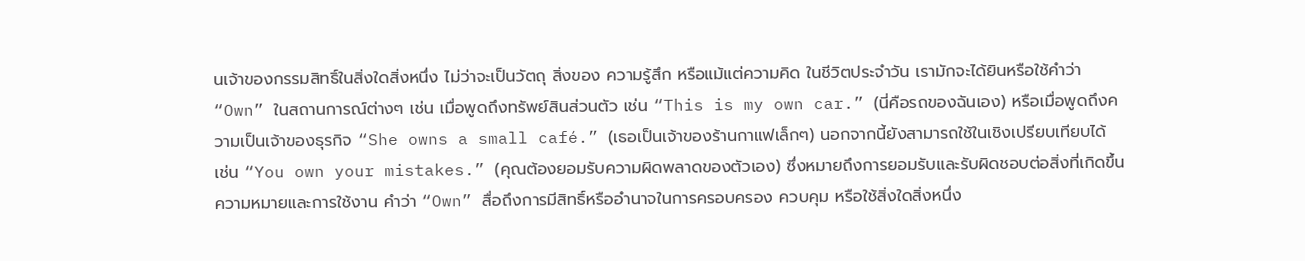นเจ้าของกรรมสิทธิ์ในสิ่งใดสิ่งหนึ่ง ไม่ว่าจะเป็นวัตถุ สิ่งของ ความรู้สึก หรือแม้แต่ความคิด ในชีวิตประจำวัน เรามักจะได้ยินหรือใช้คำว่า “Own” ในสถานการณ์ต่างๆ เช่น เมื่อพูดถึงทรัพย์สินส่วนตัว เช่น “This is my own car.” (นี่คือรถของฉันเอง) หรือเมื่อพูดถึงความเป็นเจ้าของธุรกิจ “She owns a small café.” (เธอเป็นเจ้าของร้านกาแฟเล็กๆ) นอกจากนี้ยังสามารถใช้ในเชิงเปรียบเทียบได้ เช่น “You own your mistakes.” (คุณต้องยอมรับความผิดพลาดของตัวเอง) ซึ่งหมายถึงการยอมรับและรับผิดชอบต่อสิ่งที่เกิดขึ้น ความหมายและการใช้งาน คำว่า “Own” สื่อถึงการมีสิทธิ์หรืออำนาจในการครอบครอง ควบคุม หรือใช้สิ่งใดสิ่งหนึ่ง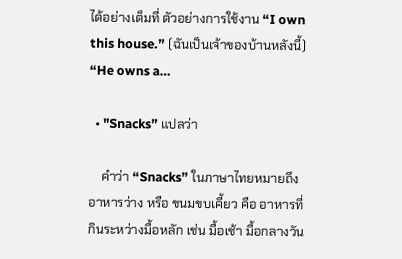ได้อย่างเต็มที่ ตัวอย่างการใช้งาน “I own this house.” (ฉันเป็นเจ้าของบ้านหลังนี้) “He owns a…

  • "Snacks” แปลว่า

    คำว่า “Snacks” ในภาษาไทยหมายถึง อาหารว่าง หรือ ขนมขบเคี้ยว คือ อาหารที่กินระหว่างมื้อหลัก เช่น มื้อเช้า มื้อกลางวัน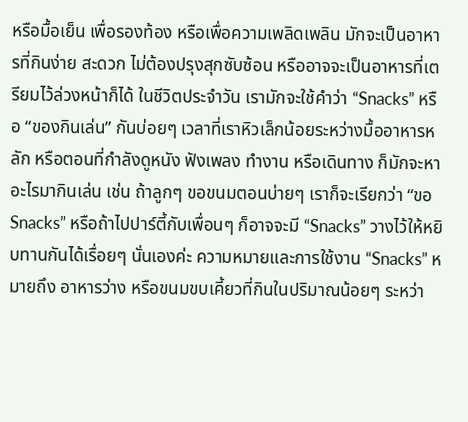หรือมื้อเย็น เพื่อรองท้อง หรือเพื่อความเพลิดเพลิน มักจะเป็นอาหารที่กินง่าย สะดวก ไม่ต้องปรุงสุกซับซ้อน หรืออาจจะเป็นอาหารที่เตรียมไว้ล่วงหน้าก็ได้ ในชีวิตประจำวัน เรามักจะใช้คำว่า “Snacks” หรือ “ของกินเล่น” กันบ่อยๆ เวลาที่เราหิวเล็กน้อยระหว่างมื้ออาหารหลัก หรือตอนที่กำลังดูหนัง ฟังเพลง ทำงาน หรือเดินทาง ก็มักจะหาอะไรมากินเล่น เช่น ถ้าลูกๆ ขอขนมตอนบ่ายๆ เราก็จะเรียกว่า “ขอ Snacks” หรือถ้าไปปาร์ตี้กับเพื่อนๆ ก็อาจจะมี “Snacks” วางไว้ให้หยิบทานกันได้เรื่อยๆ นั่นเองค่ะ ความหมายและการใช้งาน “Snacks” หมายถึง อาหารว่าง หรือขนมขบเคี้ยวที่กินในปริมาณน้อยๆ ระหว่า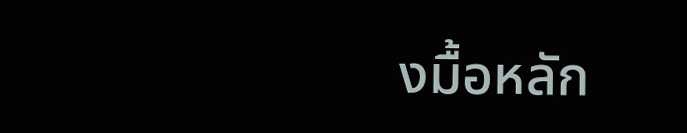งมื้อหลัก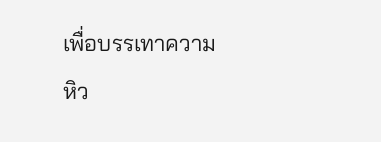เพื่อบรรเทาความหิว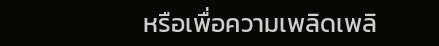หรือเพื่อความเพลิดเพลิ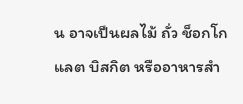น อาจเป็นผลไม้ ถั่ว ช็อกโกแลต บิสกิต หรืออาหารสำ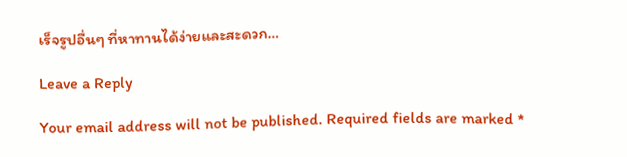เร็จรูปอื่นๆ ที่หาทานได้ง่ายและสะดวก…

Leave a Reply

Your email address will not be published. Required fields are marked *